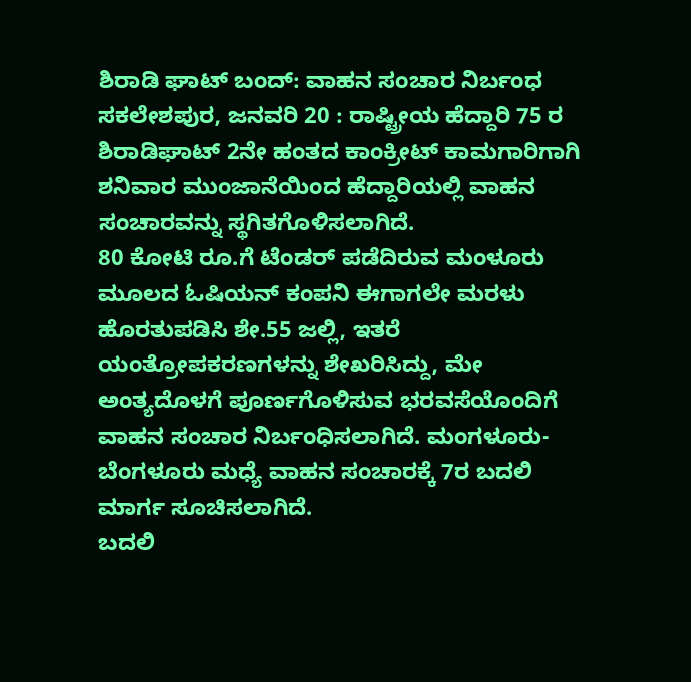ಶಿರಾಡಿ ಘಾಟ್ ಬಂದ್: ವಾಹನ ಸಂಚಾರ ನಿರ್ಬಂಧ
ಸಕಲೇಶಪುರ, ಜನವರಿ 20 : ರಾಷ್ಟ್ರೀಯ ಹೆದ್ದಾರಿ 75 ರ ಶಿರಾಡಿಘಾಟ್ 2ನೇ ಹಂತದ ಕಾಂಕ್ರೀಟ್ ಕಾಮಗಾರಿಗಾಗಿ ಶನಿವಾರ ಮುಂಜಾನೆಯಿಂದ ಹೆದ್ದಾರಿಯಲ್ಲಿ ವಾಹನ ಸಂಚಾರವನ್ನು ಸ್ಥಗಿತಗೊಳಿಸಲಾಗಿದೆ.
80 ಕೋಟಿ ರೂ.ಗೆ ಟೆಂಡರ್ ಪಡೆದಿರುವ ಮಂಳೂರು ಮೂಲದ ಓಷಿಯನ್ ಕಂಪನಿ ಈಗಾಗಲೇ ಮರಳು ಹೊರತುಪಡಿಸಿ ಶೇ.55 ಜಲ್ಲಿ, ಇತರೆ ಯಂತ್ರೋಪಕರಣಗಳನ್ನು ಶೇಖರಿಸಿದ್ದು, ಮೇ ಅಂತ್ಯದೊಳಗೆ ಪೂರ್ಣಗೊಳಿಸುವ ಭರವಸೆಯೊಂದಿಗೆ ವಾಹನ ಸಂಚಾರ ನಿರ್ಬಂಧಿಸಲಾಗಿದೆ. ಮಂಗಳೂರು-ಬೆಂಗಳೂರು ಮಧ್ಯೆ ವಾಹನ ಸಂಚಾರಕ್ಕೆ 7ರ ಬದಲಿ ಮಾರ್ಗ ಸೂಚಿಸಲಾಗಿದೆ.
ಬದಲಿ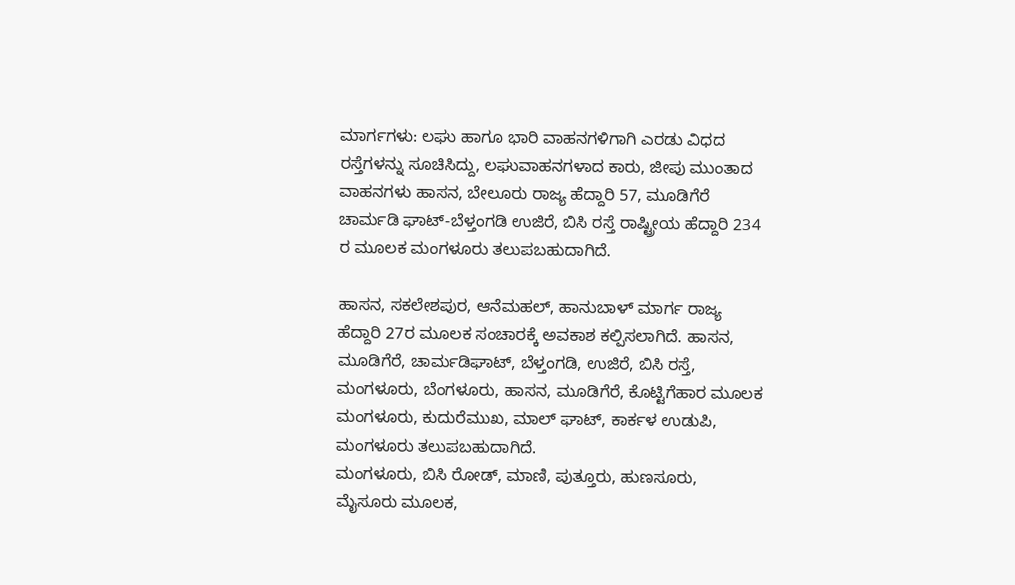ಮಾರ್ಗಗಳು: ಲಘು ಹಾಗೂ ಭಾರಿ ವಾಹನಗಳಿಗಾಗಿ ಎರಡು ವಿಧದ ರಸ್ತೆಗಳನ್ನು ಸೂಚಿಸಿದ್ದು, ಲಘುವಾಹನಗಳಾದ ಕಾರು, ಜೀಪು ಮುಂತಾದ ವಾಹನಗಳು ಹಾಸನ, ಬೇಲೂರು ರಾಜ್ಯ ಹೆದ್ದಾರಿ 57, ಮೂಡಿಗೆರೆ ಚಾರ್ಮಡಿ ಘಾಟ್-ಬೆಳ್ತಂಗಡಿ ಉಜಿರೆ, ಬಿಸಿ ರಸ್ತೆ ರಾಷ್ಟ್ರೀಯ ಹೆದ್ದಾರಿ 234 ರ ಮೂಲಕ ಮಂಗಳೂರು ತಲುಪಬಹುದಾಗಿದೆ.

ಹಾಸನ, ಸಕಲೇಶಪುರ, ಆನೆಮಹಲ್, ಹಾನುಬಾಳ್ ಮಾರ್ಗ ರಾಜ್ಯ ಹೆದ್ದಾರಿ 27ರ ಮೂಲಕ ಸಂಚಾರಕ್ಕೆ ಅವಕಾಶ ಕಲ್ಪಿಸಲಾಗಿದೆ. ಹಾಸನ, ಮೂಡಿಗೆರೆ, ಚಾರ್ಮಡಿಘಾಟ್, ಬೆಳ್ತಂಗಡಿ, ಉಜಿರೆ, ಬಿಸಿ ರಸ್ತೆ, ಮಂಗಳೂರು, ಬೆಂಗಳೂರು, ಹಾಸನ, ಮೂಡಿಗೆರೆ, ಕೊಟ್ಟಿಗೆಹಾರ ಮೂಲಕ ಮಂಗಳೂರು, ಕುದುರೆಮುಖ, ಮಾಲ್ ಘಾಟ್, ಕಾರ್ಕಳ ಉಡುಪಿ, ಮಂಗಳೂರು ತಲುಪಬಹುದಾಗಿದೆ.
ಮಂಗಳೂರು, ಬಿಸಿ ರೋಡ್, ಮಾಣಿ, ಪುತ್ತೂರು, ಹುಣಸೂರು, ಮೈಸೂರು ಮೂಲಕ,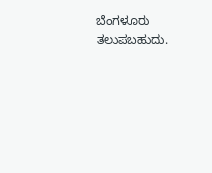ಬೆಂಗಳೂರು ತಲುಪಬಹುದು.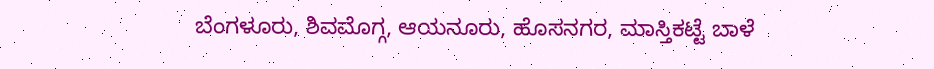ಬೆಂಗಳೂರು, ಶಿವಮೊಗ್ಗ, ಆಯನೂರು, ಹೊಸನಗರ, ಮಾಸ್ತಿಕಟ್ಟೆ ಬಾಳೆ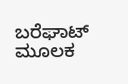ಬರೆಘಾಟ್ ಮೂಲಕ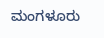ಮಂಗಳೂರು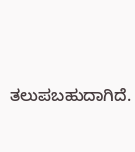ತಲುಪಬಹುದಾಗಿದೆ.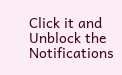Click it and Unblock the Notifications